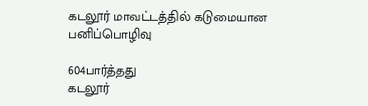கடலூர் மாவட்டத்தில் கடுமையான பனிப்பொழிவு

604பார்த்தது
கடலூர்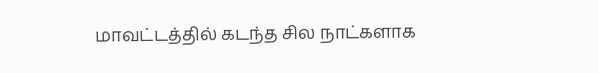மாவட்டத்தில் கடந்த சில நாட்களாக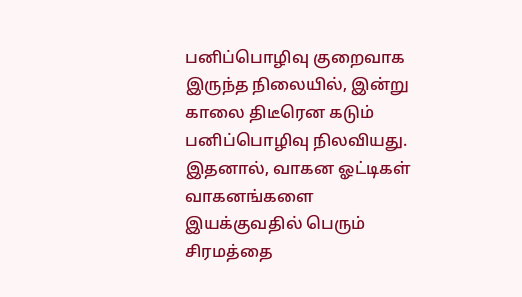பனிப்பொழிவு குறைவாக இருந்த நிலையில், இன்று காலை திடீரென கடும் பனிப்பொழிவு நிலவியது. இதனால், வாகன ஓட்டிகள் வாகனங்களை இயக்குவதில் பெரும் சிரமத்தை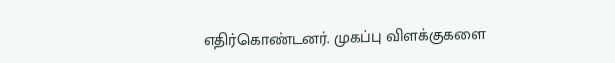எதிர்கொண்டனர். முகப்பு விளக்குகளை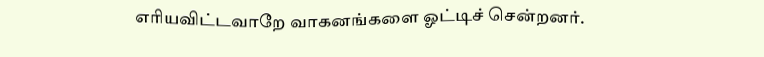எரியவிட்டவாறே வாகனங்களை ஓட்டிச் சென்றனர்.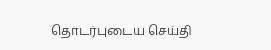தொடர்புடைய செய்தி